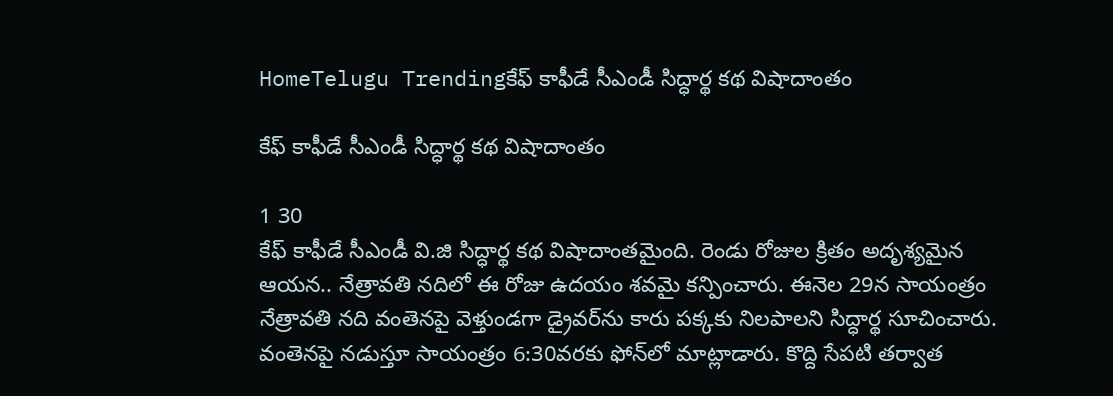HomeTelugu Trendingకేఫ్‌ కాఫీడే సీఎండీ సిద్ధార్థ కథ విషాదాంతం

కేఫ్‌ కాఫీడే సీఎండీ సిద్ధార్థ కథ విషాదాంతం

1 30
కేఫ్‌ కాఫీడే సీఎండీ వి.జి సిద్ధార్థ కథ విషాదాంతమైంది. రెండు రోజుల క్రితం అదృశ్యమైన ఆయన.. నేత్రావతి నదిలో ఈ రోజు ఉదయం శవమై కన్పించారు. ఈనెల 29న సాయంత్రం నేత్రావతి నది వంతెనపై వెళ్తుండగా డ్రైవర్‌ను కారు పక్కకు నిలపాలని సిద్ధార్థ సూచించారు. వంతెనపై నడుస్తూ సాయంత్రం 6:30వరకు ఫోన్‌లో మాట్లాడారు. కొద్ది సేపటి తర్వాత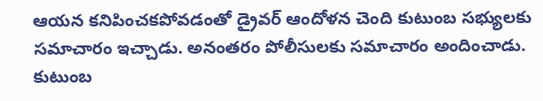ఆయన కనిపించకపోవడంతో డ్రైవర్‌ ఆందోళన చెంది కుటుంబ సభ్యులకు సమాచారం ఇచ్చాడు. అనంతరం పోలీసులకు సమాచారం అందించాడు. కుటుంబ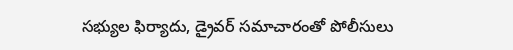సభ్యుల ఫిర్యాదు, డ్రైవర్‌ సమాచారంతో పోలీసులు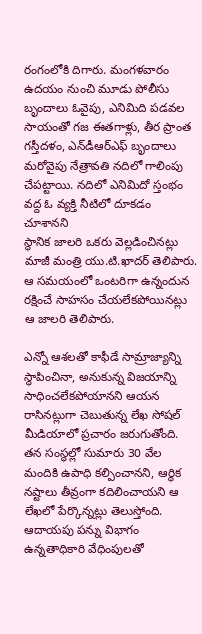రంగంలోకి దిగారు. మంగళవారం ఉదయం నుంచి మూడు పోలీసు బృందాలు ఓవైపు, ఎనిమిది పడవల సాయంతో గజ ఈతగాళ్లు, తీర ప్రాంత గస్తీదళం, ఎన్‌డీఆర్‌ఎఫ్‌ బృందాలు మరోవైపు నేత్రావతి నదిలో గాలింపు చేపట్టాయి. నదిలో ఎనిమిదో స్తంభం వద్ద ఓ వ్యక్తి నీటిలో దూకడం చూశానని
స్థానిక జాలరి ఒకరు వెల్లడించినట్లు మాజీ మంత్రి యు.టి.ఖాదర్‌ తెలిపారు. ఆ సమయంలో ఒంటరిగా ఉన్నందున రక్షించే సాహసం చేయలేకపోయినట్లు ఆ జాలరి తెలిపారు.

ఎన్నో ఆశలతో కాఫీడే సామ్రాజ్యాన్ని స్థాపించినా, అనుకున్న విజయాన్ని సాధించలేకపోయానని ఆయన రాసినట్లుగా చెబుతున్న లేఖ సోషల్‌ మీడియాలో ప్రచారం జరుగుతోంది. తన సంస్థల్లో సుమారు 30 వేల మందికి ఉపాధి కల్పించానని, ఆర్థిక నష్టాలు తీవ్రంగా కదిలించాయని ఆ లేఖలో పేర్కొన్నట్లు తెలుస్తోంది. ఆదాయపు పన్ను విభాగం ఉన్నతాధికారి వేధింపులతో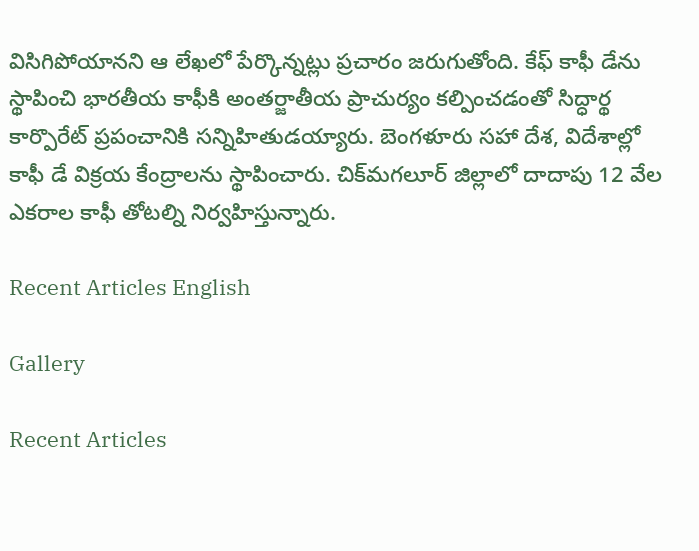విసిగిపోయానని ఆ లేఖలో పేర్కొన్నట్లు ప్రచారం జరుగుతోంది. కేఫ్‌ కాఫీ డేను స్థాపించి భారతీయ కాఫీకి అంతర్జాతీయ ప్రాచుర్యం కల్పించడంతో సిద్ధార్థ కార్పొరేట్‌ ప్రపంచానికి సన్నిహితుడయ్యారు. బెంగళూరు సహా దేశ, విదేశాల్లో కాఫీ డే విక్రయ కేంద్రాలను స్థాపించారు. చిక్‌మగలూర్‌ జిల్లాలో దాదాపు 12 వేల ఎకరాల కాఫీ తోటల్ని నిర్వహిస్తున్నారు.

Recent Articles English

Gallery

Recent Articles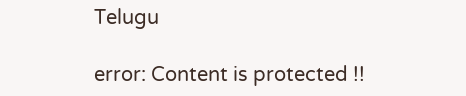Telugu

error: Content is protected !!